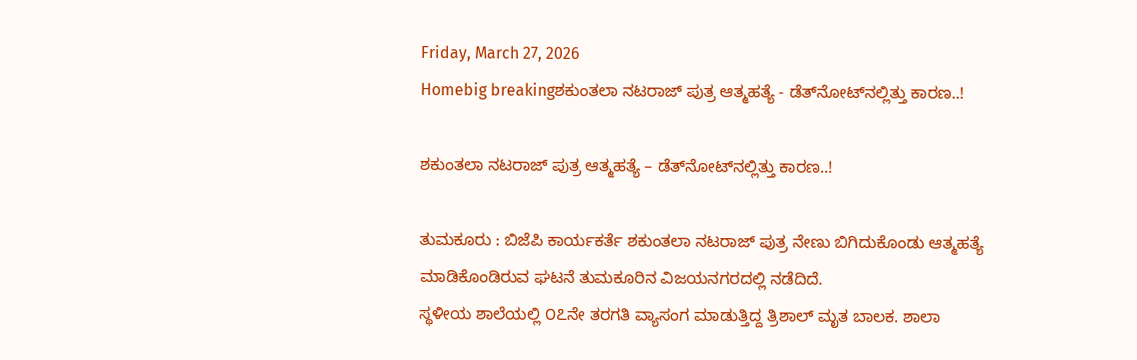Friday, March 27, 2026
Homebig breakingಶಕುಂತಲಾ ನಟರಾಜ್‌ ಪುತ್ರ ಆತ್ಮಹತ್ಯೆ - ಡೆತ್‌ನೋಟ್‌ನಲ್ಲಿತ್ತು ಕಾರಣ..!

ಶಕುಂತಲಾ ನಟರಾಜ್‌ ಪುತ್ರ ಆತ್ಮಹತ್ಯೆ – ಡೆತ್‌ನೋಟ್‌ನಲ್ಲಿತ್ತು ಕಾರಣ..!

ತುಮಕೂರು : ಬಿಜೆಪಿ ಕಾರ್ಯಕರ್ತೆ ಶಕುಂತಲಾ ನಟರಾಜ್‌ ಪುತ್ರ ನೇಣು ಬಿಗಿದುಕೊಂಡು ಆತ್ಮಹತ್ಯೆ ಮಾಡಿಕೊಂಡಿರುವ ಘಟನೆ ತುಮಕೂರಿನ ವಿಜಯನಗರದಲ್ಲಿ ನಡೆದಿದೆ.
ಸ್ಥಳೀಯ ಶಾಲೆಯಲ್ಲಿ ೦೭ನೇ ತರಗತಿ ವ್ಯಾಸಂಗ ಮಾಡುತ್ತಿದ್ದ ತ್ರಿಶಾಲ್‌ ಮೃತ ಬಾಲಕ. ಶಾಲಾ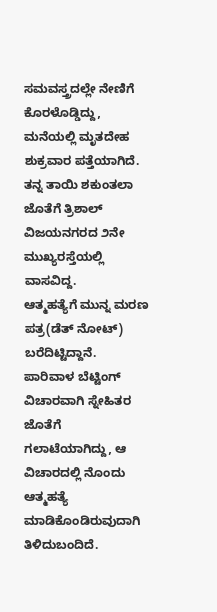ಸಮವಸ್ತ್ರದಲ್ಲೇ ನೇಣಿಗೆ ಕೊರಳೊಡ್ಡಿದ್ದು, ಮನೆಯಲ್ಲಿ ಮೃತದೇಹ ಶುಕ್ರವಾರ ಪತ್ತೆಯಾಗಿದೆ. ತನ್ನ ತಾಯಿ ಶಕುಂತಲಾ ಜೊತೆಗೆ ತ್ರಿಶಾಲ್‌ ವಿಜಯನಗರದ ೨ನೇ ಮುಖ್ಯರಸ್ತೆಯಲ್ಲಿ ವಾಸವಿದ್ದ.
ಆತ್ಮಹತ್ಯೆಗೆ ಮುನ್ನ ಮರಣ ಪತ್ರ(ಡೆತ್‌ ನೋಟ್) ಬರೆದಿಟ್ಟಿದ್ದಾನೆ. ಪಾರಿವಾಳ ಬೆಟ್ಟಿಂಗ್‌ ವಿಚಾರವಾಗಿ ಸ್ನೇಹಿತರ ಜೊತೆಗೆ ಗಲಾಟೆಯಾಗಿದ್ದು, ಆ ವಿಚಾರದಲ್ಲಿ ನೊಂದು ಆತ್ಮಹತ್ಯೆ ಮಾಡಿಕೊಂಡಿರುವುದಾಗಿ ತಿಳಿದುಬಂದಿದೆ.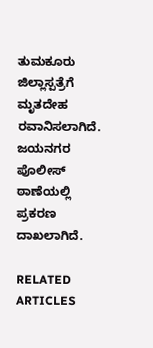ತುಮಕೂರು ಜಿಲ್ಲಾಸ್ಪತ್ರೆಗೆ ಮೃತದೇಹ ರವಾನಿಸಲಾಗಿದೆ. ಜಯನಗರ ಪೊಲೀಸ್‌ ಠಾಣೆಯಲ್ಲಿ ಪ್ರಕರಣ ದಾಖಲಾಗಿದೆ.

RELATED ARTICLES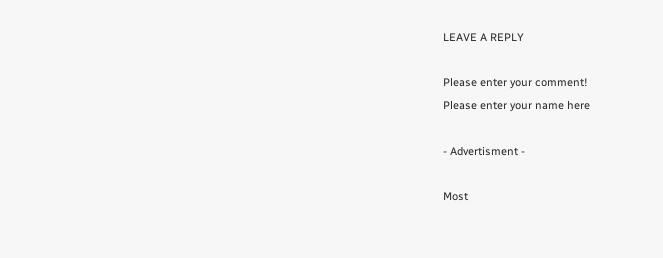LEAVE A REPLY

Please enter your comment!
Please enter your name here

- Advertisment -

Most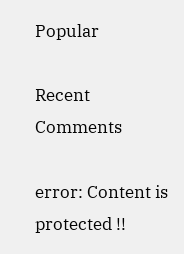Popular

Recent Comments

error: Content is protected !!